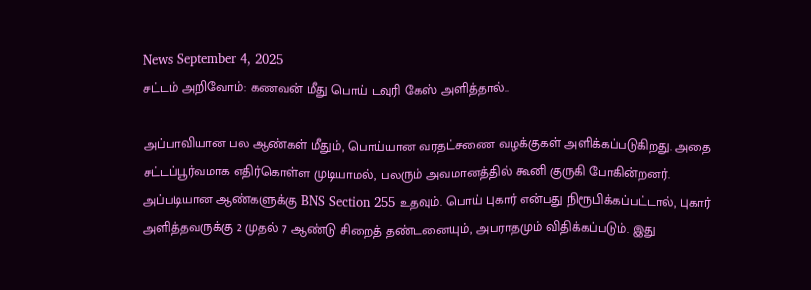News September 4, 2025
சட்டம் அறிவோம்: கணவன் மீது பொய் டவுரி கேஸ் அளித்தால்..

அப்பாவியான பல ஆண்கள் மீதும், பொய்யான வரதட்சணை வழக்குகள் அளிக்கப்படுகிறது. அதை சட்டப்பூர்வமாக எதிர்கொள்ள முடியாமல், பலரும் அவமானத்தில் கூனி குருகி போகின்றனர். அப்படியான ஆண்களுக்கு BNS Section 255 உதவும். பொய் புகார் என்பது நிரூபிக்கப்பட்டால், புகார் அளித்தவருக்கு 2 முதல் 7 ஆண்டு சிறைத் தண்டனையும், அபராதமும் விதிக்கப்படும். இது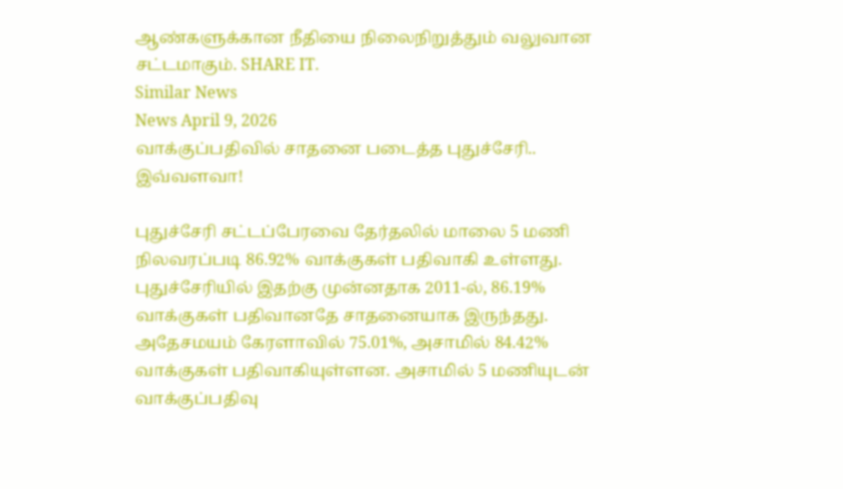ஆண்களுக்கான நீதியை நிலைநிறுத்தும் வலுவான சட்டமாகும். SHARE IT.
Similar News
News April 9, 2026
வாக்குப்பதிவில் சாதனை படைத்த புதுச்சேரி.. இவ்வளவா!

புதுச்சேரி சட்டப்பேரவை தேர்தலில் மாலை 5 மணி நிலவரப்படி 86.92% வாக்குகள் பதிவாகி உள்ளது. புதுச்சேரியில் இதற்கு முன்னதாக 2011-ல், 86.19% வாக்குகள் பதிவானதே சாதனையாக இருந்தது. அதேசமயம் கேரளாவில் 75.01%, அசாமில் 84.42% வாக்குகள் பதிவாகியுள்ளன. அசாமில் 5 மணியுடன் வாக்குப்பதிவு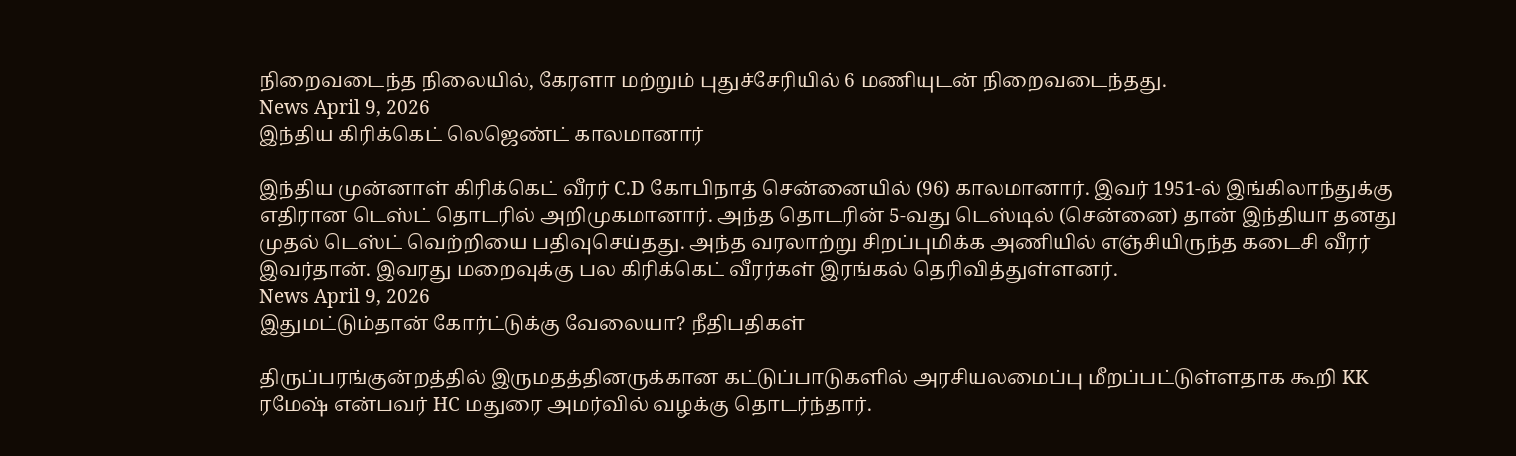நிறைவடைந்த நிலையில், கேரளா மற்றும் புதுச்சேரியில் 6 மணியுடன் நிறைவடைந்தது.
News April 9, 2026
இந்திய கிரிக்கெட் லெஜெண்ட் காலமானார்

இந்திய முன்னாள் கிரிக்கெட் வீரர் C.D கோபிநாத் சென்னையில் (96) காலமானார். இவர் 1951-ல் இங்கிலாந்துக்கு எதிரான டெஸ்ட் தொடரில் அறிமுகமானார். அந்த தொடரின் 5-வது டெஸ்டில் (சென்னை) தான் இந்தியா தனது முதல் டெஸ்ட் வெற்றியை பதிவுசெய்தது. அந்த வரலாற்று சிறப்புமிக்க அணியில் எஞ்சியிருந்த கடைசி வீரர் இவர்தான். இவரது மறைவுக்கு பல கிரிக்கெட் வீரர்கள் இரங்கல் தெரிவித்துள்ளனர்.
News April 9, 2026
இதுமட்டும்தான் கோர்ட்டுக்கு வேலையா? நீதிபதிகள்

திருப்பரங்குன்றத்தில் இருமதத்தினருக்கான கட்டுப்பாடுகளில் அரசியலமைப்பு மீறப்பட்டுள்ளதாக கூறி KK ரமேஷ் என்பவர் HC மதுரை அமர்வில் வழக்கு தொடர்ந்தார்.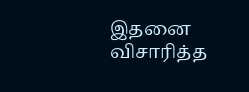இதனை விசாரித்த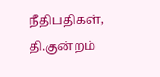நீதிபதிகள், தி.குன்றம்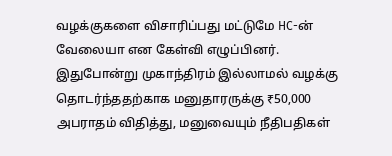வழக்குகளை விசாரிப்பது மட்டுமே HC-ன் வேலையா என கேள்வி எழுப்பினர். இதுபோன்று முகாந்திரம் இல்லாமல் வழக்கு தொடர்ந்ததற்காக மனுதாரருக்கு ₹50,000 அபராதம் விதித்து, மனுவையும் நீதிபதிகள்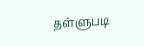தள்ளுபடி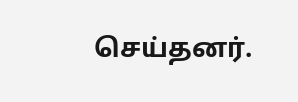செய்தனர்.